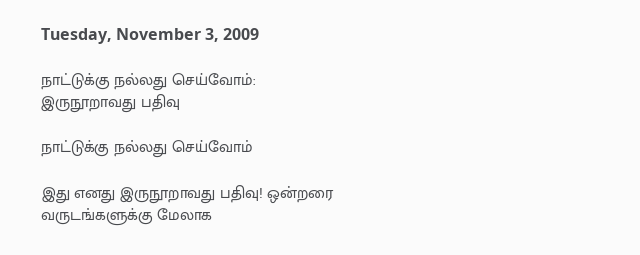Tuesday, November 3, 2009

நாட்டுக்கு நல்லது செய்வோம்: இருநூறாவது பதிவு

நாட்டுக்கு நல்லது செய்வோம்

இது எனது இருநூறாவது பதிவு! ஒன்றரை வருடங்களுக்கு மேலாக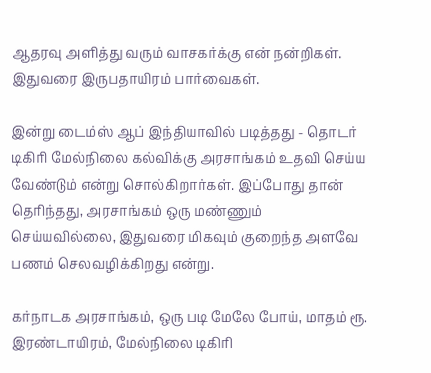ஆதரவு அளித்து வரும் வாசகர்க்கு என் நன்றிகள். இதுவரை இருபதாயிரம் பார்வைகள்.

இன்று டைம்ஸ் ஆப் இந்தியாவில் படித்தது - தொடர் டிகிரி மேல்நிலை கல்விக்கு அரசாங்கம் உதவி செய்ய வேண்டும் என்று சொல்கிறார்கள். இப்போது தான் தெரிந்தது, அரசாங்கம் ஒரு மண்ணும் செய்யவில்லை, இதுவரை மிகவும் குறைந்த அளவே பணம் செலவழிக்கிறது என்று.

கர்நாடக அரசாங்கம், ஒரு படி மேலே போய், மாதம் ரூ. இரண்டாயிரம், மேல்நிலை டிகிரி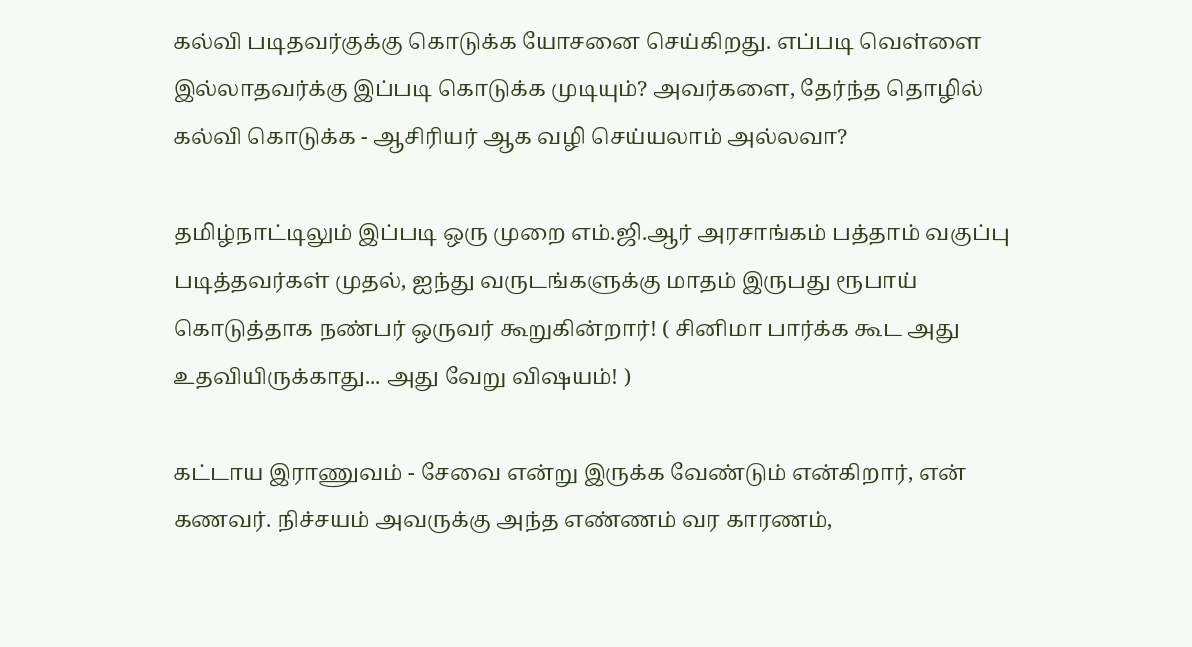கல்வி படிதவர்குக்கு கொடுக்க யோசனை செய்கிறது. எப்படி வெள்ளை இல்லாதவர்க்கு இப்படி கொடுக்க முடியும்? அவர்களை, தேர்ந்த தொழில் கல்வி கொடுக்க - ஆசிரியர் ஆக வழி செய்யலாம் அல்லவா?

தமிழ்நாட்டிலும் இப்படி ஒரு முறை எம்.ஜி.ஆர் அரசாங்கம் பத்தாம் வகுப்பு படித்தவர்கள் முதல், ஐந்து வருடங்களுக்கு மாதம் இருபது ரூபாய் கொடுத்தாக நண்பர் ஒருவர் கூறுகின்றார்! ( சினிமா பார்க்க கூட அது உதவியிருக்காது... அது வேறு விஷயம்! )

கட்டாய இராணுவம் - சேவை என்று இருக்க வேண்டும் என்கிறார், என் கணவர். நிச்சயம் அவருக்கு அந்த எண்ணம் வர காரணம்,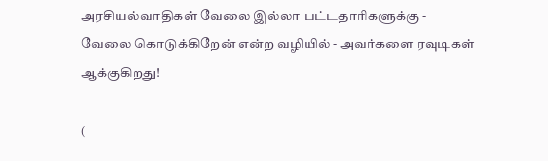அரசியல்வாதிகள் வேலை இல்லா பட்டதாரிகளுக்கு - வேலை கொடுக்கிறேன் என்ற வழியில் - அவர்களை ரவுடிகள் ஆக்குகிறது!

(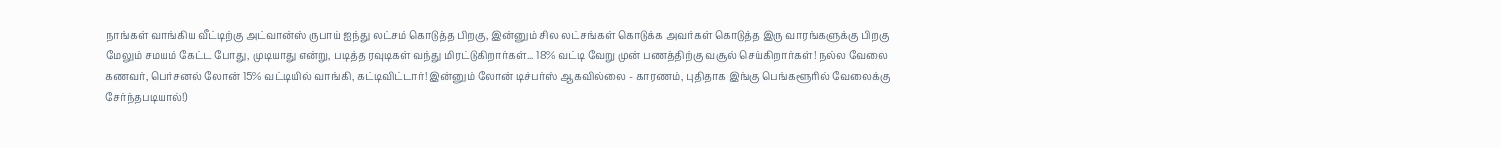நாங்கள் வாங்கிய வீட்டிற்கு அட்வான்ஸ் ருபாய் ஐந்து லட்சம் கொடுத்த பிறகு, இன்னும் சில லட்சங்கள் கொடுக்க அவர்கள் கொடுத்த இரு வாரங்களுக்கு பிறகு மேலும் சமயம் கேட்ட போது, முடியாது என்று, படித்த ரவுடிகள் வந்து மிரட்டுகிறார்கள்... 18% வட்டி வேறு முன் பணத்திற்கு வசூல் செய்கிறார்கள்! நல்ல வேலை கணவர், பெர்சனல் லோன் 15% வட்டியில் வாங்கி, கட்டிவிட்டார்! இன்னும் லோன் டிச்பர்ஸ் ஆகவில்லை - காரணம், புதிதாக இங்கு பெங்களூரில் வேலைக்கு சேர்ந்தபடியால்!)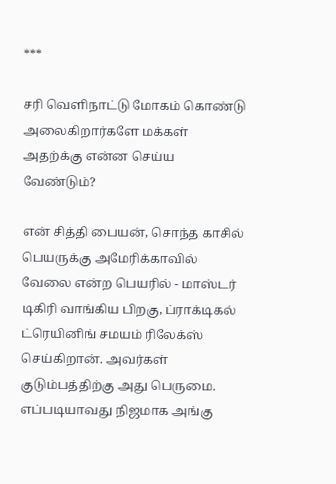***

சரி வெளிநாட்டு மோகம் கொண்டு அலைகிறார்களே மக்கள் அதற்க்கு என்ன செய்ய வேண்டும்?

என் சித்தி பையன், சொந்த காசில் பெயருக்கு அமேரிக்காவில் வேலை என்ற பெயரில் - மாஸ்டர் டிகிரி வாங்கிய பிறகு, ப்ராக்டிகல் ட்ரெயினிங் சமயம் ரிலேக்ஸ் செய்கிறான். அவர்கள் குடும்பத்திற்கு அது பெருமை. எப்படியாவது நிஜமாக அங்கு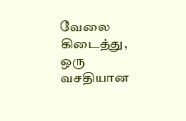வேலை கிடைத்து, ஒரு வசதியான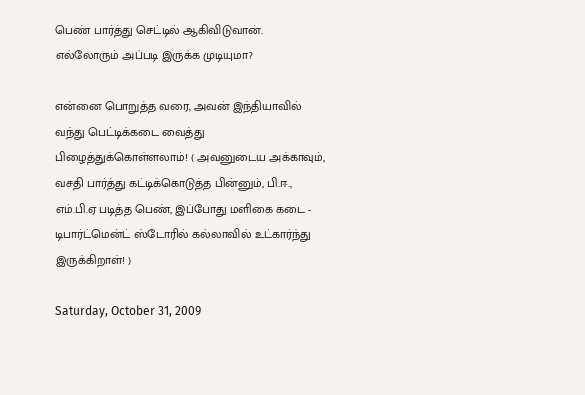பெண் பார்த்து செட்டில் ஆகிவிடுவான். எல்லோரும் அப்படி இருக்க முடியுமா?

என்னை பொறுத்த வரை, அவன் இந்தியாவில் வந்து பெட்டிக்கடை வைத்து பிழைத்துக்கொள்ளலாம்! ( அவனுடைய அக்காவும், வசதி பார்த்து கட்டிக்கொடுத்த பின்னும், பி.ஈ., எம்.பி.ஏ படித்த பெண், இப்போது மளிகை கடை - டிபார்ட்மென்ட் ஸ்டோரில் கல்லாவில் உட்கார்ந்து இருக்கிறாள்! )

Saturday, October 31, 2009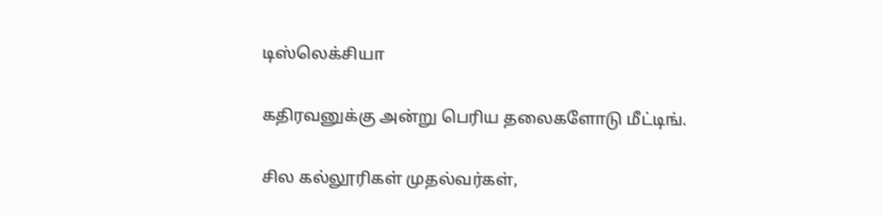டிஸ்லெக்சியா

கதிரவனுக்கு அன்று பெரிய தலைகளோடு மீட்டிங்.

சில கல்லூரிகள் முதல்வர்கள்,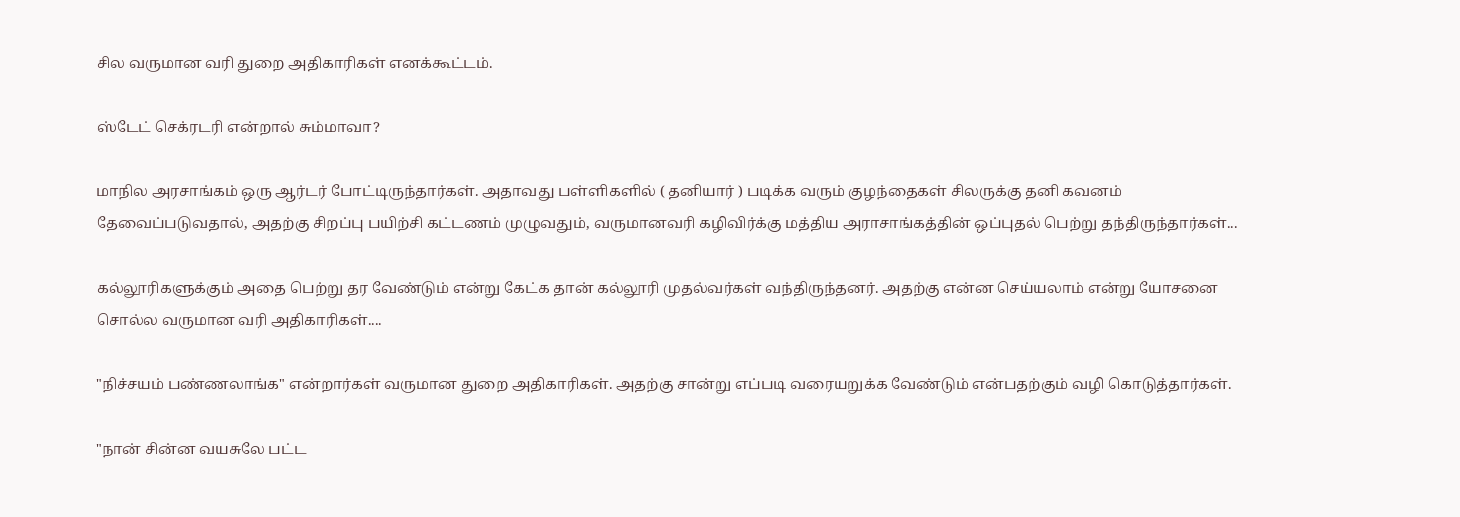சில வருமான வரி துறை அதிகாரிகள் எனக்கூட்டம்.

ஸ்டேட் செக்ரடரி என்றால் சும்மாவா?

மாநில அரசாங்கம் ஒரு ஆர்டர் போட்டிருந்தார்கள். அதாவது பள்ளிகளில் ( தனியார் ) படிக்க வரும் குழந்தைகள் சிலருக்கு தனி கவனம் தேவைப்படுவதால், அதற்கு சிறப்பு பயிற்சி கட்டணம் முழுவதும், வருமானவரி கழிவிர்க்கு மத்திய அராசாங்கத்தின் ஒப்புதல் பெற்று தந்திருந்தார்கள்...

கல்லூரிகளுக்கும் அதை பெற்று தர வேண்டும் என்று கேட்க தான் கல்லூரி முதல்வர்கள் வந்திருந்தனர். அதற்கு என்ன செய்யலாம் என்று யோசனை சொல்ல வருமான வரி அதிகாரிகள்....

"நிச்சயம் பண்ணலாங்க" என்றார்கள் வருமான துறை அதிகாரிகள். அதற்கு சான்று எப்படி வரையறுக்க வேண்டும் என்பதற்கும் வழி கொடுத்தார்கள்.

"நான் சின்ன வயசுலே பட்ட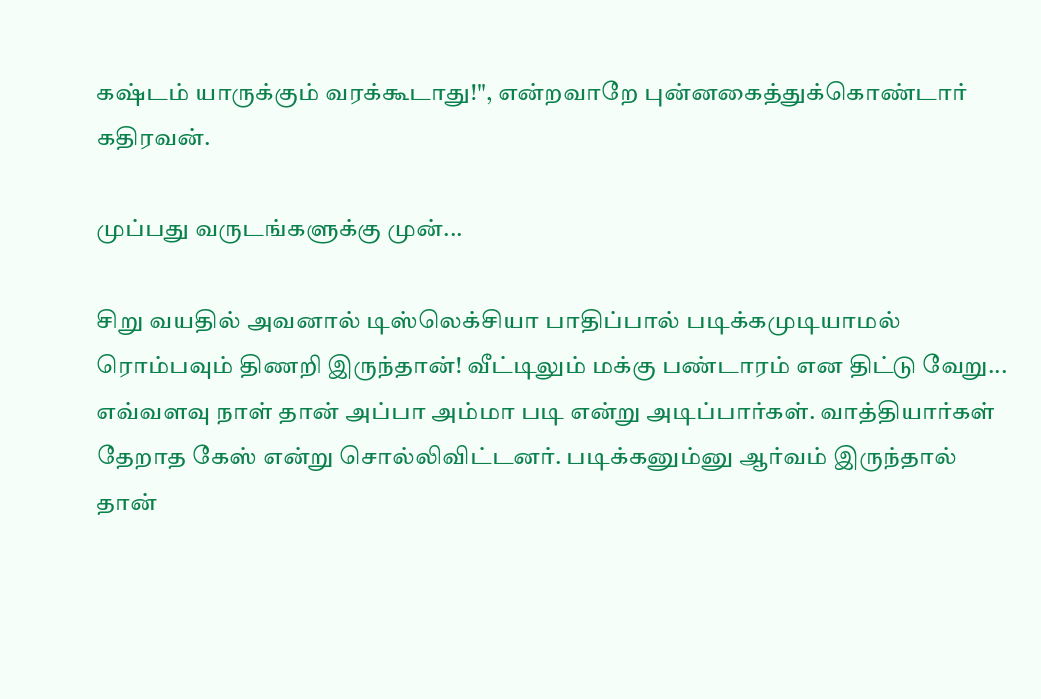கஷ்டம் யாருக்கும் வரக்கூடாது!", என்றவாறே புன்னகைத்துக்கொண்டார் கதிரவன்.

முப்பது வருடங்களுக்கு முன்...

சிறு வயதில் அவனால் டிஸ்லெக்சியா பாதிப்பால் படிக்கமுடியாமல் ரொம்பவும் திணறி இருந்தான்! வீட்டிலும் மக்கு பண்டாரம் என திட்டு வேறு... எவ்வளவு நாள் தான் அப்பா அம்மா படி என்று அடிப்பார்கள். வாத்தியார்கள் தேறாத கேஸ் என்று சொல்லிவிட்டனர். படிக்கனும்னு ஆர்வம் இருந்தால் தான்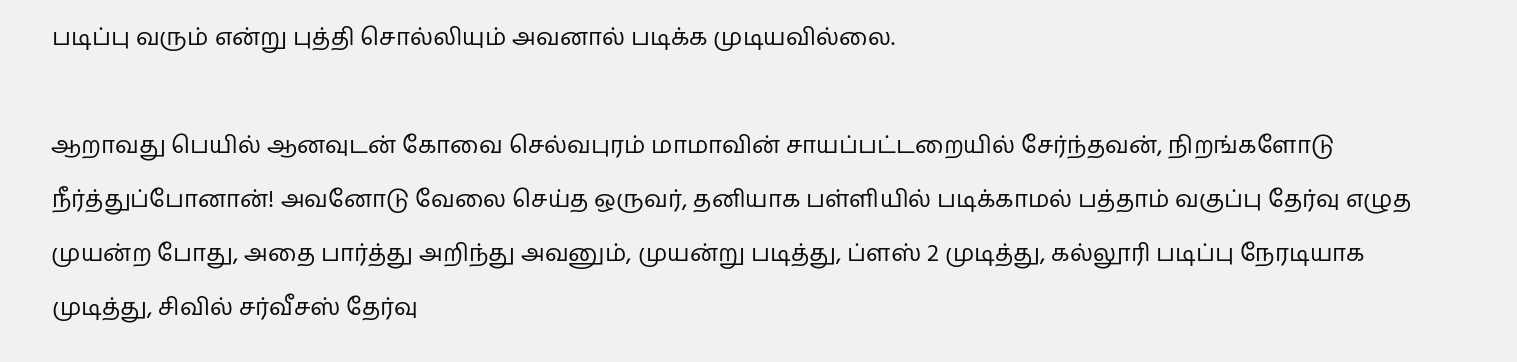படிப்பு வரும் என்று புத்தி சொல்லியும் அவனால் படிக்க முடியவில்லை.

ஆறாவது பெயில் ஆனவுடன் கோவை செல்வபுரம் மாமாவின் சாயப்பட்டறையில் சேர்ந்தவன், நிறங்களோடு நீர்த்துப்போனான்! அவனோடு வேலை செய்த ஒருவர், தனியாக பள்ளியில் படிக்காமல் பத்தாம் வகுப்பு தேர்வு எழுத முயன்ற போது, அதை பார்த்து அறிந்து அவனும், முயன்று படித்து, ப்ளஸ் 2 முடித்து, கல்லூரி படிப்பு நேரடியாக முடித்து, சிவில் சர்வீசஸ் தேர்வு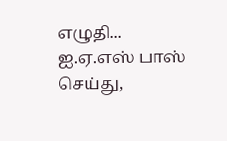எழுதி... ஐ.ஏ.எஸ் பாஸ் செய்து,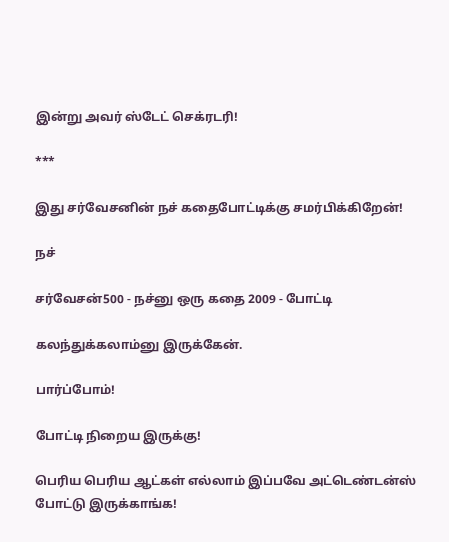இன்று அவர் ஸ்டேட் செக்ரடரி!

***

இது சர்வேசனின் நச் கதைபோட்டிக்கு சமர்பிக்கிறேன்!

நச்

சர்வேசன்500 - நச்னு ஒரு கதை 2009 - போட்டி

கலந்துக்கலாம்னு இருக்கேன்.

பார்ப்போம்!

போட்டி நிறைய இருக்கு!

பெரிய பெரிய ஆட்கள் எல்லாம் இப்பவே அட்டெண்டன்ஸ் போட்டு இருக்காங்க!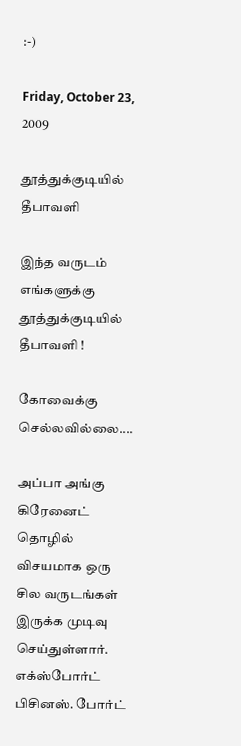:-)

Friday, October 23, 2009

தூத்துக்குடியில் தீபாவளி

இந்த வருடம் எங்களுக்கு தூத்துக்குடியில் தீபாவளி !

கோவைக்கு செல்லவில்லை....

அப்பா அங்கு கிரேனைட் தொழில் விசயமாக ஒரு சில வருடங்கள் இருக்க முடிவு செய்துள்ளார். எக்ஸ்போர்ட் பிசினஸ். போர்ட்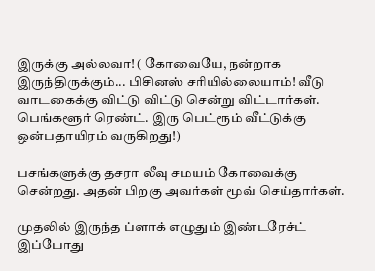இருக்கு அல்லவா! ( கோவையே, நன்றாக இருந்திருக்கும்... பிசினஸ் சரியில்லையாம்! வீடு வாடகைக்கு விட்டு விட்டு சென்று விட்டார்கள். பெங்களூர் ரெண்ட். இரு பெட்ரூம் வீட்டுக்கு ஒன்பதாயிரம் வருகிறது!)

பசங்களுக்கு தசரா லீவு சமயம் கோவைக்கு சென்றது. அதன் பிறகு அவர்கள் மூவ் செய்தார்கள்.

முதலில் இருந்த ப்ளாக் எழுதும் இண்டரேச்ட் இப்போது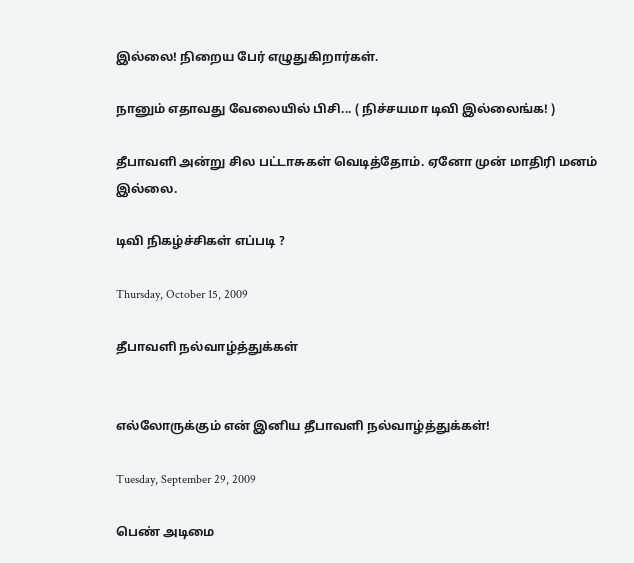இல்லை! நிறைய பேர் எழுதுகிறார்கள்.

நானும் எதாவது வேலையில் பிசி... ( நிச்சயமா டிவி இல்லைங்க! )

தீபாவளி அன்று சில பட்டாசுகள் வெடித்தோம். ஏனோ முன் மாதிரி மனம் இல்லை.

டிவி நிகழ்ச்சிகள் எப்படி ?

Thursday, October 15, 2009

தீபாவளி நல்வாழ்த்துக்கள்


எல்லோருக்கும் என் இனிய தீபாவளி நல்வாழ்த்துக்கள்!

Tuesday, September 29, 2009

பெண் அடிமை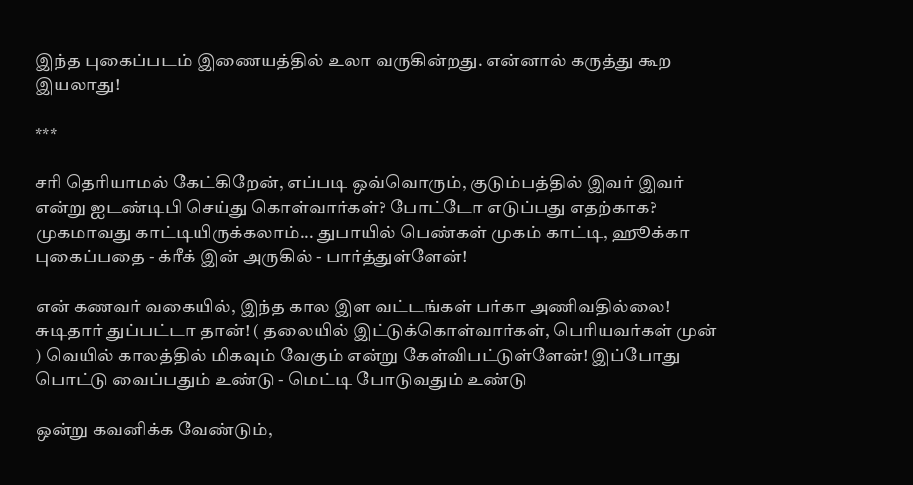இந்த புகைப்படம் இணையத்தில் உலா வருகின்றது. என்னால் கருத்து கூற இயலாது!

***

சரி தெரியாமல் கேட்கிறேன், எப்படி ஒவ்வொரும், குடும்பத்தில் இவர் இவர் என்று ஐடண்டிபி செய்து கொள்வார்கள்? போட்டோ எடுப்பது எதற்காக? முகமாவது காட்டியிருக்கலாம்... துபாயில் பெண்கள் முகம் காட்டி, ஹூக்கா புகைப்பதை - க்ரீக் இன் அருகில் - பார்த்துள்ளேன்!

என் கணவர் வகையில், இந்த கால இள வட்டங்கள் பர்கா அணிவதில்லை! சுடிதார் துப்பட்டா தான்! ( தலையில் இட்டுக்கொள்வார்கள், பெரியவர்கள் முன் ) வெயில் காலத்தில் மிகவும் வேகும் என்று கேள்விபட்டுள்ளேன்! இப்போது பொட்டு வைப்பதும் உண்டு - மெட்டி போடுவதும் உண்டு

ஒன்று கவனிக்க வேண்டும்,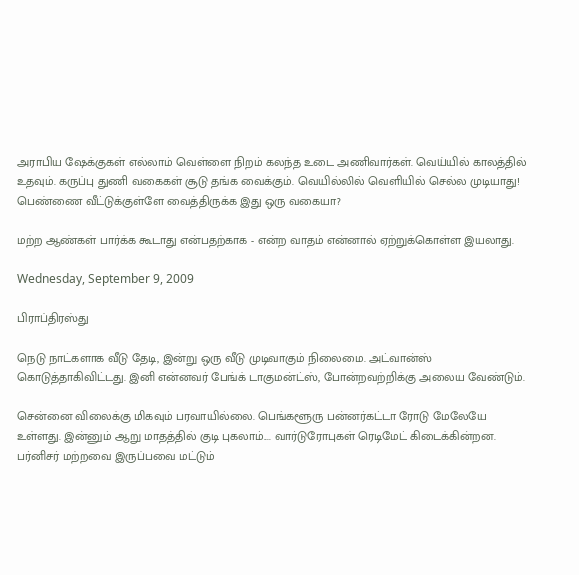அராபிய ஷேக்குகள் எல்லாம் வெள்ளை நிறம் கலந்த உடை அணிவார்கள். வெய்யில் காலத்தில் உதவும். கருப்பு துணி வகைகள் சூடு தங்க வைக்கும். வெயில்லில் வெளியில் செல்ல முடியாது! பெண்ணை வீட்டுக்குள்ளே வைத்திருக்க இது ஒரு வகையா?

மற்ற ஆண்கள் பார்க்க கூடாது என்பதற்காக - என்ற வாதம் என்னால் ஏற்றுக்கொள்ள இயலாது.

Wednesday, September 9, 2009

பிராப்திரஸ்து

நெடு நாட்களாக வீடு தேடி, இன்று ஒரு வீடு முடிவாகும் நிலைமை. அட்வான்ஸ் கொடுத்தாகிவிட்டது. இனி என்னவர் பேங்க் டாகுமன்ட்ஸ், போன்றவற்றிக்கு அலைய வேண்டும்.

சென்னை விலைக்கு மிகவும் பரவாயில்லை. பெங்களூரு பன்னர்கட்டா ரோடு மேலேயே உள்ளது. இன்னும் ஆறு மாதத்தில் குடி புகலாம்.... வார்டுரோபுகள் ரெடிமேட் கிடைக்கின்றன. பர்னிசர் மற்றவை இருப்பவை மட்டும்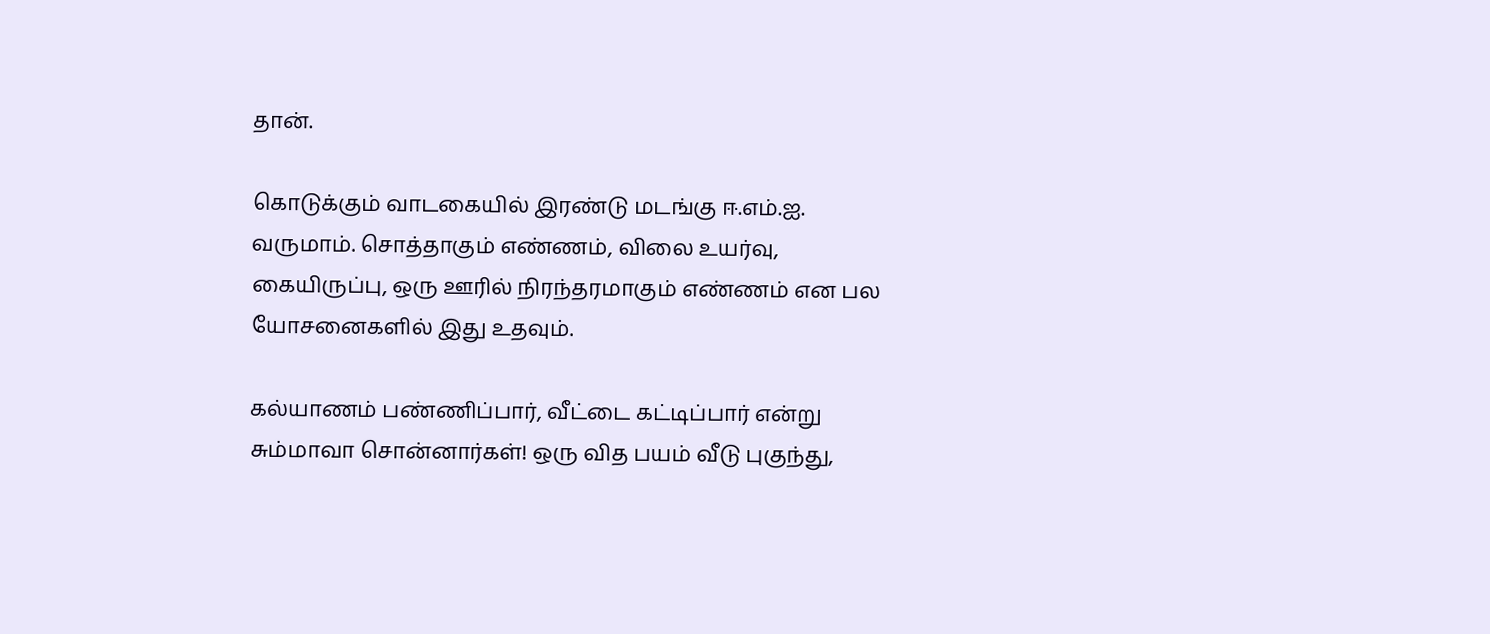தான்.

கொடுக்கும் வாடகையில் இரண்டு மடங்கு ஈ.எம்.ஐ. வருமாம். சொத்தாகும் எண்ணம், விலை உயர்வு, கையிருப்பு, ஒரு ஊரில் நிரந்தரமாகும் எண்ணம் என பல யோசனைகளில் இது உதவும்.

கல்யாணம் பண்ணிப்பார், வீட்டை கட்டிப்பார் என்று சும்மாவா சொன்னார்கள்! ஒரு வித பயம் வீடு புகுந்து,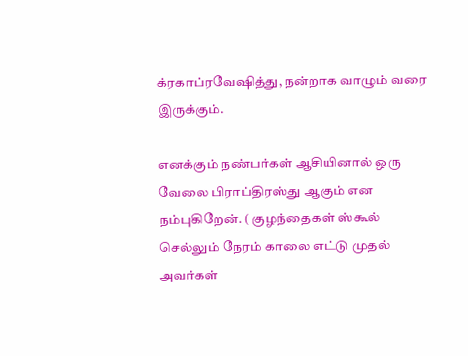க்ரகாப்ரவேஷித்து, நன்றாக வாழும் வரை இருக்கும்.

எனக்கும் நண்பர்கள் ஆசியினால் ஒரு வேலை பிராப்திரஸ்து ஆகும் என நம்புகிறேன். ( குழந்தைகள் ஸ்கூல் செல்லும் நேரம் காலை எட்டு முதல் அவர்கள்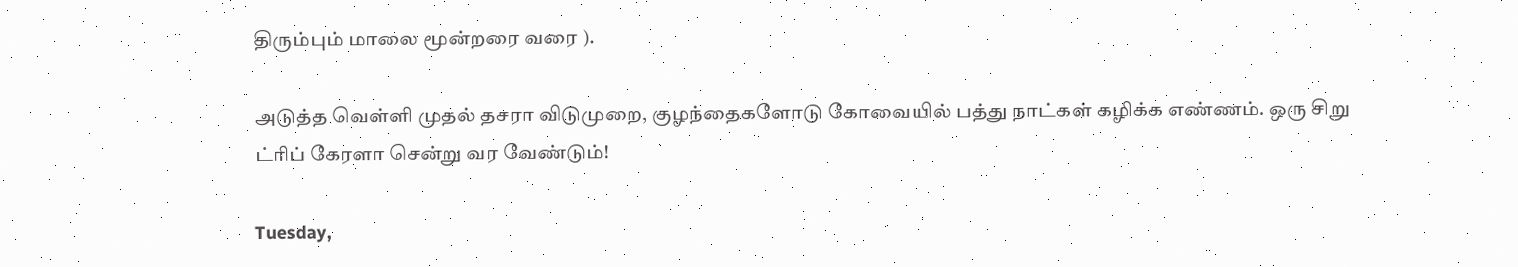திரும்பும் மாலை மூன்றரை வரை ).

அடுத்த வெள்ளி முதல் தசரா விடுமுறை, குழந்தைகளோடு கோவையில் பத்து நாட்கள் கழிக்க எண்ணம். ஒரு சிறு ட்ரிப் கேரளா சென்று வர வேண்டும்!

Tuesday,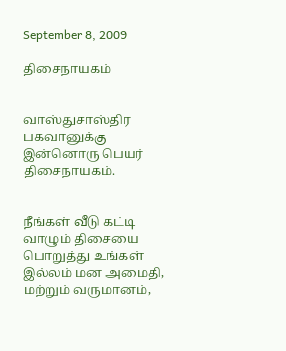September 8, 2009

திசைநாயகம்


வாஸ்துசாஸ்திர பகவானுக்கு இன்னொரு பெயர் திசைநாயகம்.


நீங்கள் வீடு கட்டி வாழும் திசையை பொறுத்து உங்கள் இல்லம் மன அமைதி, மற்றும் வருமானம்,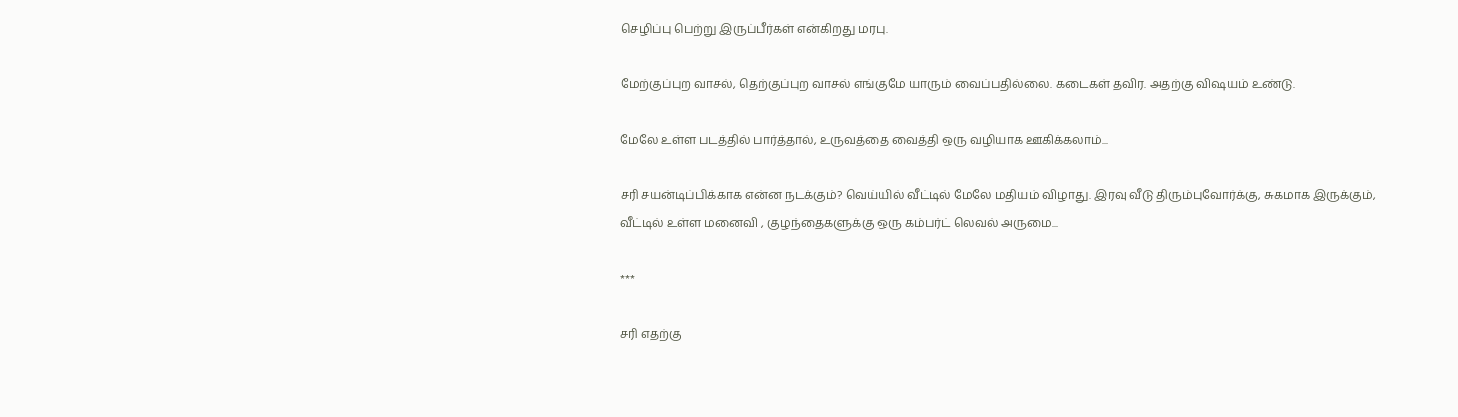செழிப்பு பெற்று இருப்பீர்கள் என்கிறது மரபு.

மேற்குப்புற வாசல், தெற்குப்புற வாசல் எங்குமே யாரும் வைப்பதில்லை. கடைகள் தவிர. அதற்கு விஷயம் உண்டு.

மேலே உள்ள படத்தில் பார்த்தால், உருவத்தை வைத்தி ஒரு வழியாக ஊகிக்கலாம்...

சரி சயன்டிப்பிக்காக என்ன நடக்கும்? வெய்யில் வீட்டில் மேலே மதியம் விழாது. இரவு வீடு திரும்புவோர்க்கு, சுகமாக இருக்கும், வீட்டில் உள்ள மனைவி , குழந்தைகளுக்கு ஒரு கம்பர்ட் லெவல் அருமை...

***

சரி எதற்கு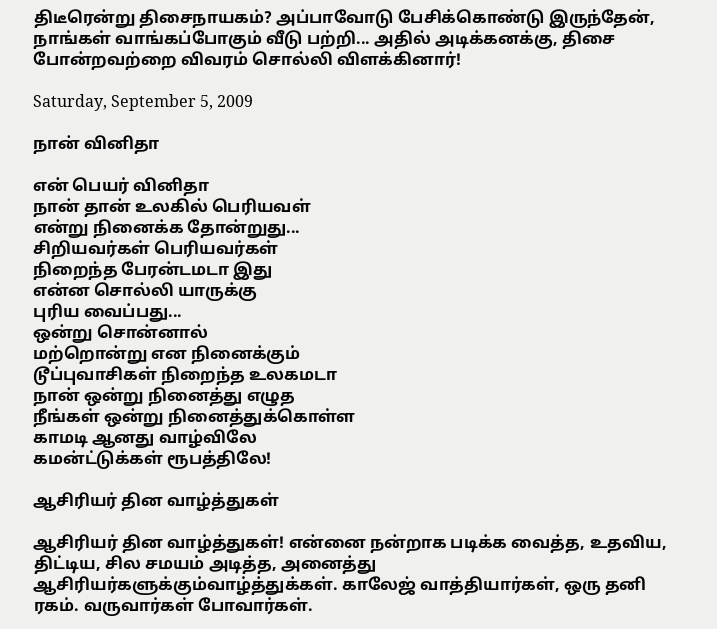திடீரென்று திசைநாயகம்? அப்பாவோடு பேசிக்கொண்டு இருந்தேன், நாங்கள் வாங்கப்போகும் வீடு பற்றி... அதில் அடிக்கனக்கு, திசை போன்றவற்றை விவரம் சொல்லி விளக்கினார்!

Saturday, September 5, 2009

நான் வினிதா

என் பெயர் வினிதா
நான் தான் உலகில் பெரியவள்
என்று நினைக்க தோன்றுது...
சிறியவர்கள் பெரியவர்கள்
நிறைந்த பேரன்டமடா இது
என்ன சொல்லி யாருக்கு
புரிய வைப்பது...
ஒன்று சொன்னால்
மற்றொன்று என நினைக்கும்
டூப்புவாசிகள் நிறைந்த உலகமடா
நான் ஒன்று நினைத்து எழுத
நீங்கள் ஒன்று நினைத்துக்கொள்ள
காமடி ஆனது வாழ்விலே
கமன்ட்டுக்கள் ரூபத்திலே!

ஆசிரியர் தின வாழ்த்துகள்

ஆசிரியர் தின வாழ்த்துகள்! என்னை நன்றாக படிக்க வைத்த, உதவிய, திட்டிய, சில சமயம் அடித்த, அனைத்து ஆசிரியர்களுக்கும்வாழ்த்துக்கள். காலேஜ் வாத்தியார்கள், ஒரு தனி ரகம். வருவார்கள் போவார்கள்.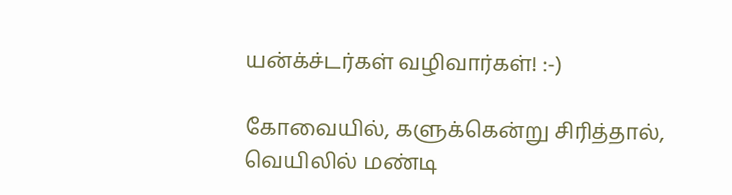யன்க்ச்டர்கள் வழிவார்கள்! :-)

கோவையில், களுக்கென்று சிரித்தால், வெயிலில் மண்டி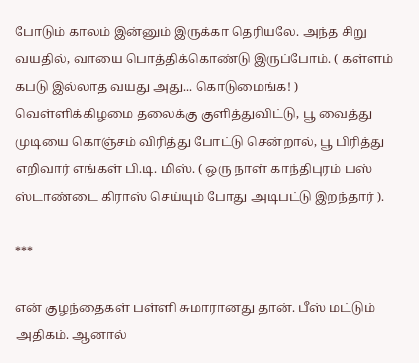போடும் காலம் இன்னும் இருக்கா தெரியலே. அந்த சிறு வயதில், வாயை பொத்திக்கொண்டு இருப்போம். ( கள்ளம் கபடு இல்லாத வயது அது... கொடுமைங்க! ) வெள்ளிக்கிழமை தலைக்கு குளித்துவிட்டு, பூ வைத்து முடியை கொஞ்சம் விரித்து போட்டு சென்றால், பூ பிரித்து எறிவார் எங்கள் பி.டி. மிஸ். ( ஒரு நாள் காந்திபுரம் பஸ் ஸ்டாண்டை கிராஸ் செய்யும் போது அடிபட்டு இறந்தார் ).

***

என் குழந்தைகள் பள்ளி சுமாரானது தான். பீஸ் மட்டும் அதிகம். ஆனால்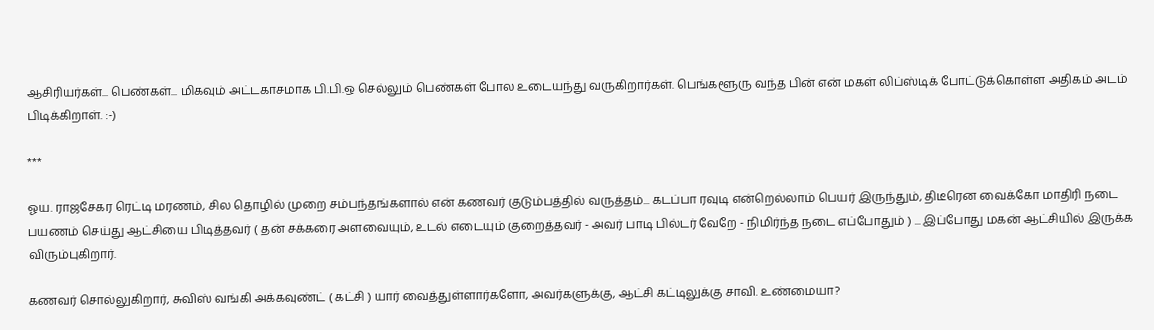ஆசிரியர்கள்... பெண்கள்... மிகவும் அட்டகாசமாக பி.பி.ஒ செல்லும் பெண்கள் போல உடையந்து வருகிறார்கள். பெங்களூரு வந்த பின் என் மகள் லிப்ஸ்டிக் போட்டுக்கொள்ள அதிகம் அடம் பிடிக்கிறாள். :-)

***

ஓய. ராஜசேகர ரெட்டி மரணம், சில தொழில் முறை சம்பந்தங்களால் என் கணவர் குடும்பத்தில் வருத்தம்... கடப்பா ரவுடி என்றெல்லாம் பெயர் இருந்தும், திடீரென வைக்கோ மாதிரி நடை பயணம் செய்து ஆட்சியை பிடித்தவர் ( தன் சக்கரை அளவையும், உடல் எடையும் குறைத்தவர் - அவர் பாடி பில்டர் வேறே - நிமிர்ந்த நடை எப்போதும் ) ... இப்போது மகன் ஆட்சியில் இருக்க விரும்புகிறார்.

கணவர் சொல்லுகிறார், சுவிஸ் வங்கி அக்கவுண்ட் ( கட்சி ) யார் வைத்துள்ளார்களோ, அவர்களுக்கு, ஆட்சி கட்டிலுக்கு சாவி. உண்மையா?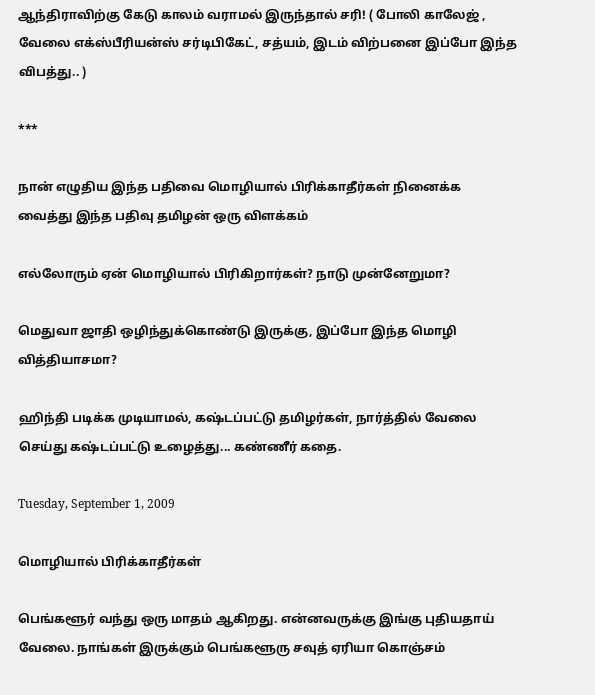ஆந்திராவிற்கு கேடு காலம் வராமல் இருந்தால் சரி! ( போலி காலேஜ் , வேலை எக்ஸ்பீரியன்ஸ் சர்டிபிகேட், சத்யம், இடம் விற்பனை இப்போ இந்த விபத்து.. )

***

நான் எழுதிய இந்த பதிவை மொழியால் பிரிக்காதீர்கள் நினைக்க வைத்து இந்த பதிவு தமிழன் ஒரு விளக்கம்

எல்லோரும் ஏன் மொழியால் பிரிகிறார்கள்? நாடு முன்னேறுமா?

மெதுவா ஜாதி ஒழிந்துக்கொண்டு இருக்கு, இப்போ இந்த மொழி வித்தியாசமா?

ஹிந்தி படிக்க முடியாமல், கஷ்டப்பட்டு தமிழர்கள், நார்த்தில் வேலை செய்து கஷ்டப்பட்டு உழைத்து... கண்ணீர் கதை.

Tuesday, September 1, 2009

மொழியால் பிரிக்காதீர்கள்

பெங்களூர் வந்து ஒரு மாதம் ஆகிறது. என்னவருக்கு இங்கு புதியதாய் வேலை. நாங்கள் இருக்கும் பெங்களூரு சவுத் ஏரியா கொஞ்சம்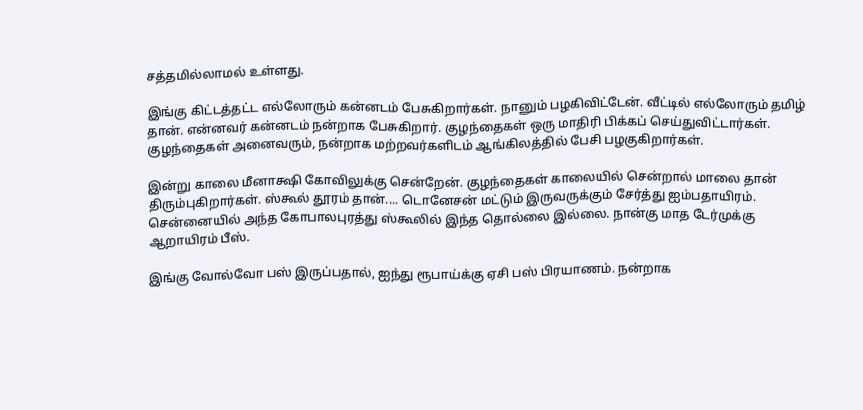சத்தமில்லாமல் உள்ளது.

இங்கு கிட்டத்தட்ட எல்லோரும் கன்னடம் பேசுகிறார்கள். நானும் பழகிவிட்டேன். வீட்டில் எல்லோரும் தமிழ் தான். என்னவர் கன்னடம் நன்றாக பேசுகிறார். குழந்தைகள் ஒரு மாதிரி பிக்கப் செய்துவிட்டார்கள். குழந்தைகள் அனைவரும், நன்றாக மற்றவர்களிடம் ஆங்கிலத்தில் பேசி பழகுகிறார்கள்.

இன்று காலை மீனாக்ஷி கோவிலுக்கு சென்றேன். குழந்தைகள் காலையில் சென்றால் மாலை தான் திரும்புகிறார்கள். ஸ்கூல் தூரம் தான்.... டொனேசன் மட்டும் இருவருக்கும் சேர்த்து ஐம்பதாயிரம். சென்னையில் அந்த கோபாலபுரத்து ஸ்கூலில் இந்த தொல்லை இல்லை. நான்கு மாத டேர்முக்கு ஆறாயிரம் பீஸ்.

இங்கு வோல்வோ பஸ் இருப்பதால், ஐந்து ரூபாய்க்கு ஏசி பஸ் பிரயாணம். நன்றாக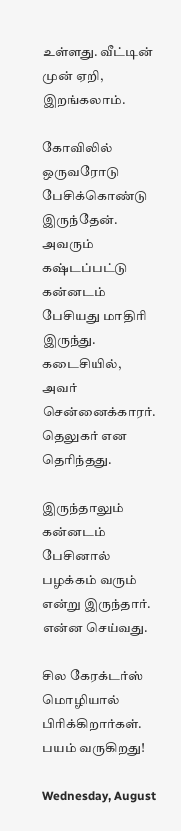உள்ளது. வீட்டின் முன் ஏறி, இறங்கலாம்.

கோவிலில் ஒருவரோடு பேசிக்கொண்டு இருந்தேன். அவரும் கஷ்டப்பட்டு கன்னடம் பேசியது மாதிரி இருந்து. கடைசியில், அவர் சென்னைக்காரர். தெலுகர் என தெரிந்தது.

இருந்தாலும் கன்னடம் பேசினால் பழக்கம் வரும் என்று இருந்தார். என்ன செய்வது.

சில கேரக்டர்ஸ் மொழியால் பிரிக்கிறார்கள். பயம் வருகிறது!

Wednesday, August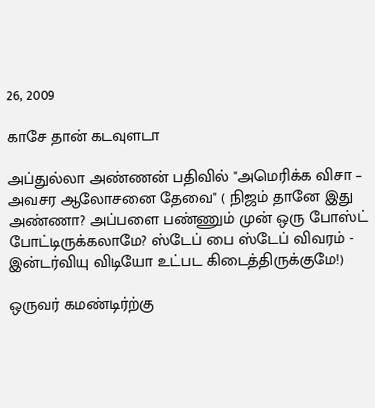26, 2009

காசே தான் கடவுளடா

அப்துல்லா அண்ணன் பதிவில் "அமெரிக்க விசா – அவசர ஆலோசனை தேவை" ( நிஜம் தானே இது அண்ணா? அப்பளை பண்ணும் முன் ஒரு போஸ்ட் போட்டிருக்கலாமே? ஸ்டேப் பை ஸ்டேப் விவரம் - இன்டர்வியு விடியோ உட்பட கிடைத்திருக்குமே!)

ஒருவர் கமண்டிர்ற்கு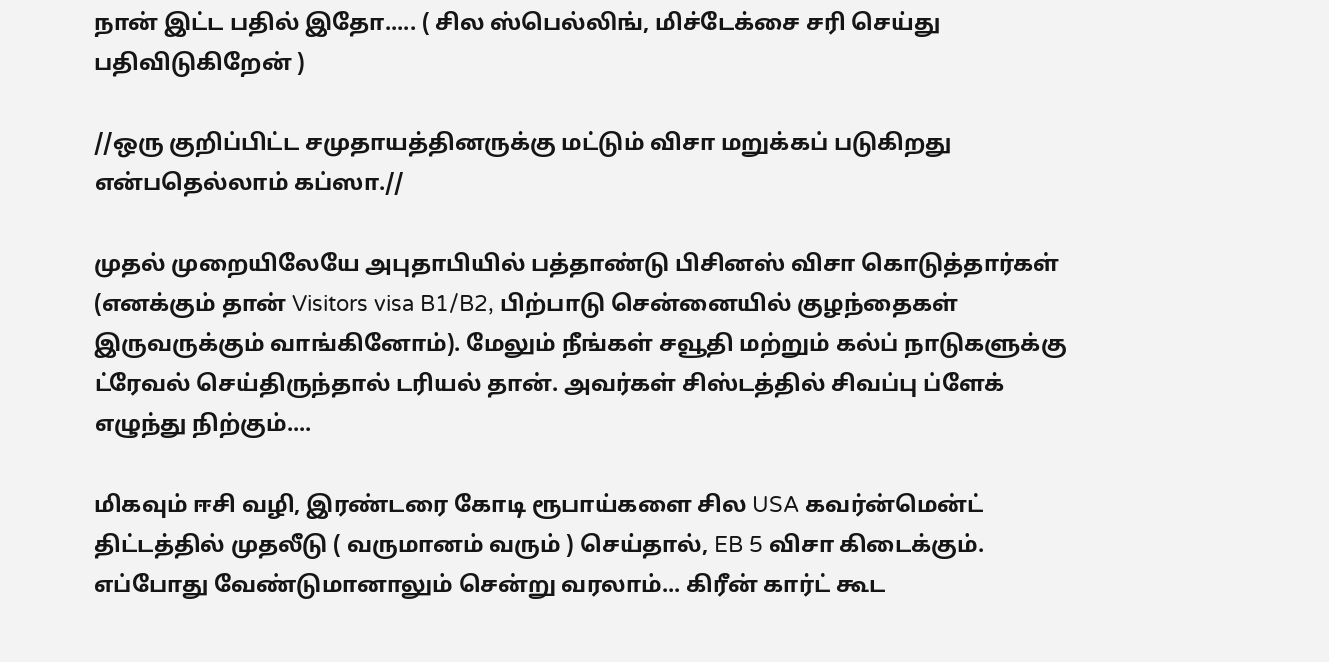நான் இட்ட பதில் இதோ..... ( சில ஸ்பெல்லிங், மிச்டேக்சை சரி செய்து பதிவிடுகிறேன் )

//ஒரு குறிப்பிட்ட சமுதாயத்தினருக்கு மட்டும் விசா மறுக்கப் படுகிறது என்பதெல்லாம் கப்ஸா.//

முதல் முறையிலேயே அபுதாபியில் பத்தாண்டு பிசினஸ் விசா கொடுத்தார்கள் (எனக்கும் தான் Visitors visa B1/B2, பிற்பாடு சென்னையில் குழந்தைகள் இருவருக்கும் வாங்கினோம்). மேலும் நீங்கள் சவூதி மற்றும் கல்ப் நாடுகளுக்கு ட்ரேவல் செய்திருந்தால் டரியல் தான். அவர்கள் சிஸ்டத்தில் சிவப்பு ப்ளேக் எழுந்து நிற்கும்....

மிகவும் ஈசி வழி, இரண்டரை கோடி ரூபாய்களை சில USA கவர்ன்மென்ட் திட்டத்தில் முதலீடு ( வருமானம் வரும் ) செய்தால், EB 5 விசா கிடைக்கும். எப்போது வேண்டுமானாலும் சென்று வரலாம்... கிரீன் கார்ட் கூட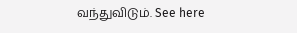வந்துவிடும். See here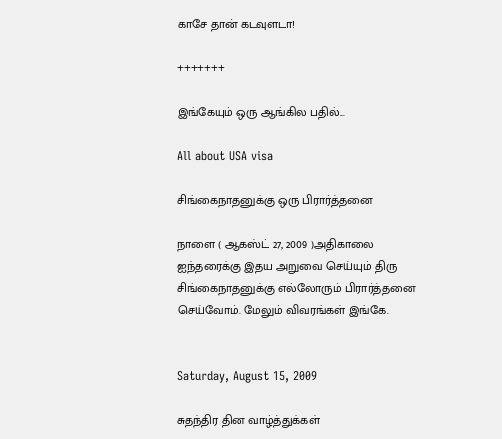காசே தான் கடவுளடா!

+++++++

இங்கேயும் ஒரு ஆங்கில பதில்...

All about USA visa

சிங்கைநாதனுக்கு ஒரு பிரார்த்தனை

நாளை ( ஆகஸ்ட் 27, 2009 )அதிகாலை ஐந்தரைக்கு இதய அறுவை செய்யும் திரு சிங்கைநாதனுக்கு எல்லோரும் பிரார்த்தனை செய்வோம். மேலும் விவரங்கள் இங்கே.


Saturday, August 15, 2009

சுதந்திர தின வாழ்த்துக்கள்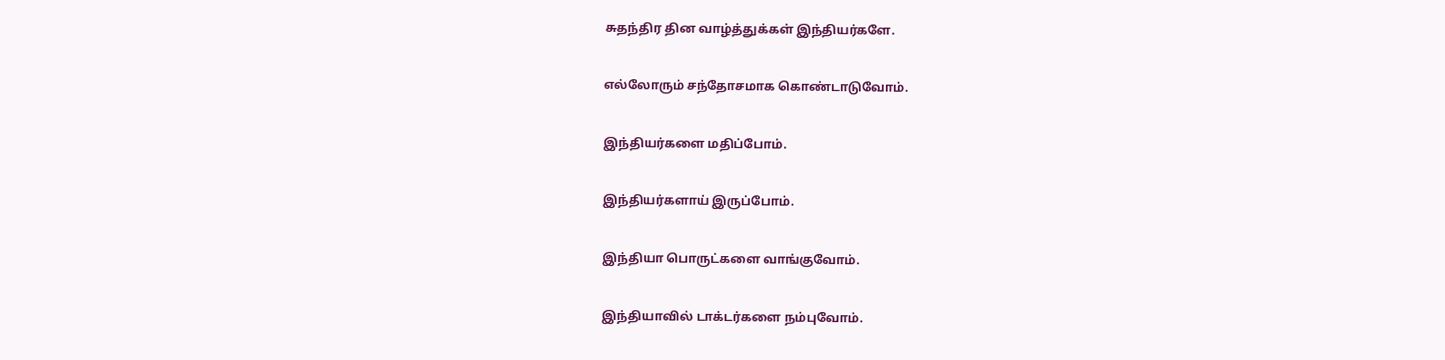சுதந்திர தின வாழ்த்துக்கள் இந்தியர்களே.

எல்லோரும் சந்தோசமாக கொண்டாடுவோம்.

இந்தியர்களை மதிப்போம்.

இந்தியர்களாய் இருப்போம்.

இந்தியா பொருட்களை வாங்குவோம்.

இந்தியாவில் டாக்டர்களை நம்புவோம்.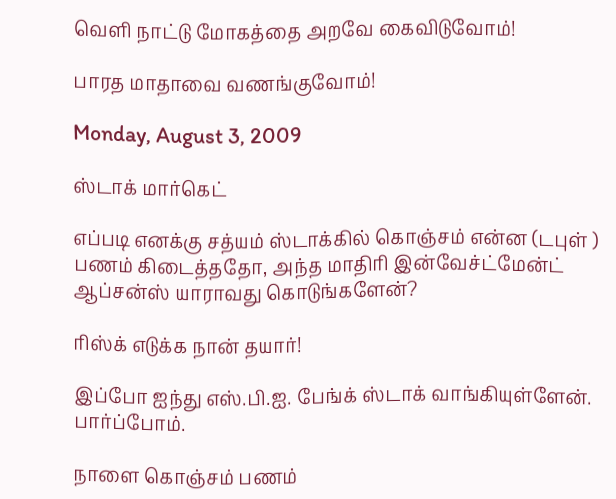வெளி நாட்டு மோகத்தை அறவே கைவிடுவோம்!

பாரத மாதாவை வணங்குவோம்!

Monday, August 3, 2009

ஸ்டாக் மார்கெட்

எப்படி எனக்கு சத்யம் ஸ்டாக்கில் கொஞ்சம் என்ன (டபுள் ) பணம் கிடைத்ததோ, அந்த மாதிரி இன்வேச்ட்மேன்ட் ஆப்சன்ஸ் யாராவது கொடுங்களேன்?

ரிஸ்க் எடுக்க நான் தயார்!

இப்போ ஐந்து எஸ்.பி.ஐ. பேங்க் ஸ்டாக் வாங்கியுள்ளேன். பார்ப்போம்.

நாளை கொஞ்சம் பணம்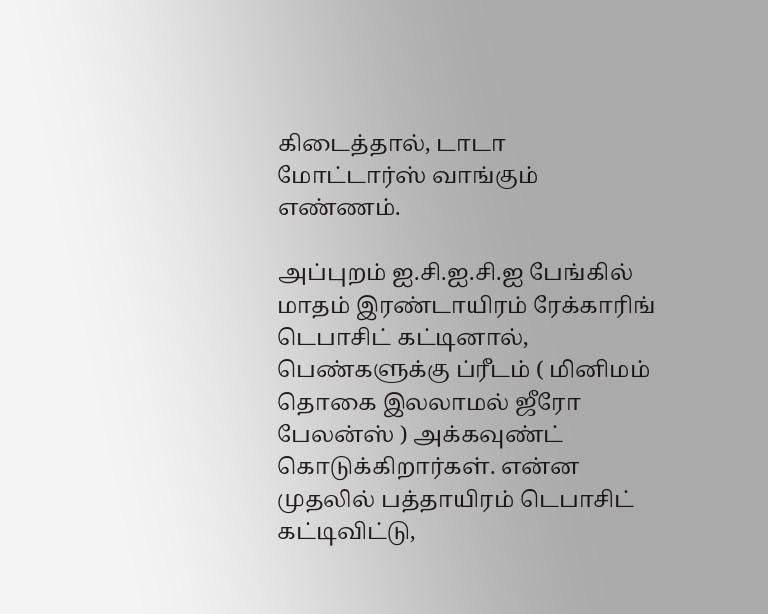கிடைத்தால், டாடா மோட்டார்ஸ் வாங்கும் எண்ணம்.

அப்புறம் ஐ.சி.ஐ.சி.ஐ பேங்கில் மாதம் இரண்டாயிரம் ரேக்காரிங் டெபாசிட் கட்டினால், பெண்களுக்கு ப்ரீடம் ( மினிமம் தொகை இலலாமல் ஜீரோ பேலன்ஸ் ) அக்கவுண்ட் கொடுக்கிறார்கள். என்ன முதலில் பத்தாயிரம் டெபாசிட் கட்டிவிட்டு,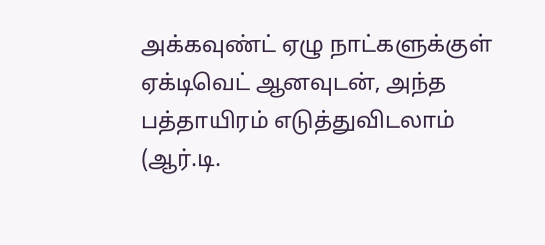அக்கவுண்ட் ஏழு நாட்களுக்குள் ஏக்டிவெட் ஆனவுடன், அந்த பத்தாயிரம் எடுத்துவிடலாம் (ஆர்.டி.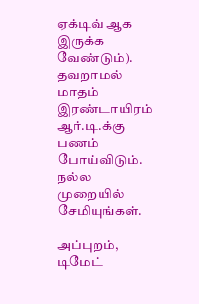ஏக்டிவ் ஆக இருக்க வேண்டும்). தவறாமல் மாதம் இரண்டாயிரம் ஆர்.டி.க்கு பணம் போய்விடும். நல்ல முறையில் சேமியுங்கள்.

அப்புறம், டிமேட்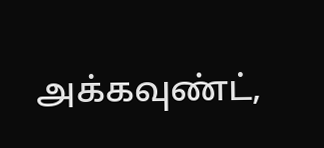அக்கவுண்ட்,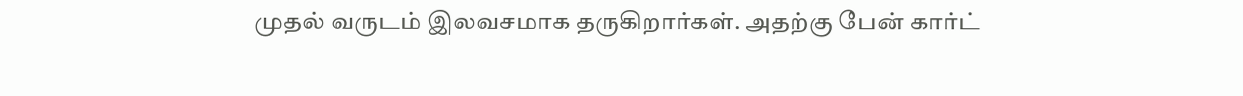முதல் வருடம் இலவசமாக தருகிறார்கள். அதற்கு பேன் கார்ட்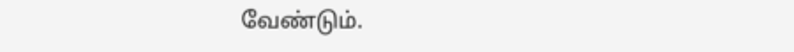வேண்டும்.